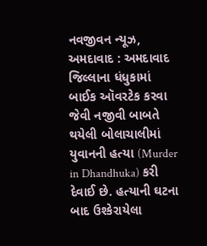નવજીવન ન્યૂઝ, અમદાવાદ : અમદાવાદ જિલ્લાના ધંધુકામાં બાઈક ઑવરટેક કરવા જેવી નજીવી બાબતે થયેલી બોલાચાલીમાં યુવાનની હત્યા (Murder in Dhandhuka) કરી દેવાઈ છે. હત્યાની ઘટના બાદ ઉશ્કેરાયેલા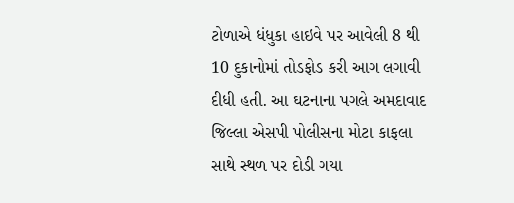ટોળાએ ધંધુકા હાઇવે પર આવેલી 8 થી 10 દુકાનોમાં તોડફોડ કરી આગ લગાવી દીધી હતી. આ ઘટનાના પગલે અમદાવાદ જિલ્લા એસપી પોલીસના મોટા કાફલા સાથે સ્થળ પર દોડી ગયા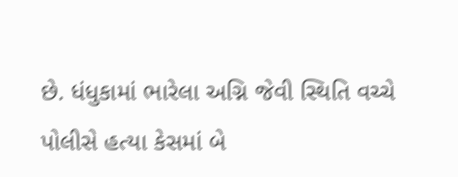છે. ધંધુકામાં ભારેલા અગ્નિ જેવી સ્થિતિ વચ્ચે પોલીસે હત્યા કેસમાં બે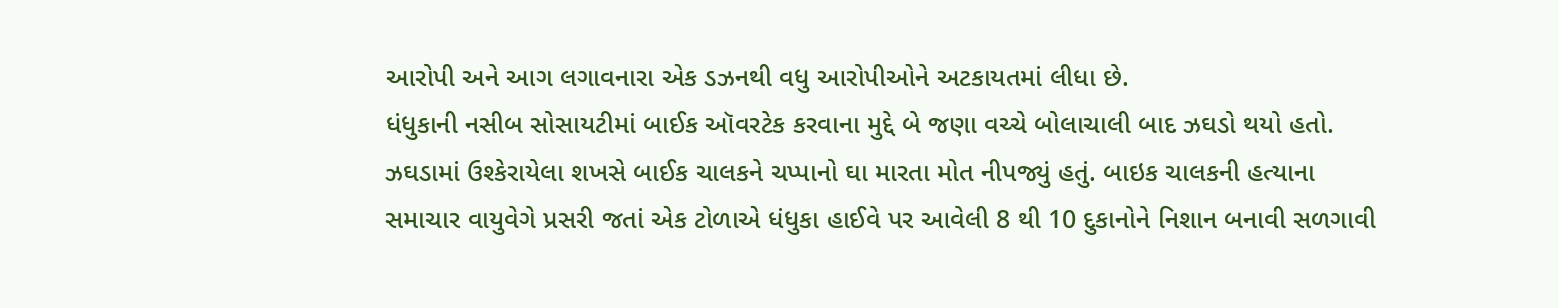આરોપી અને આગ લગાવનારા એક ડઝનથી વધુ આરોપીઓને અટકાયતમાં લીધા છે.
ધંધુકાની નસીબ સોસાયટીમાં બાઈક ઑવરટેક કરવાના મુદ્દે બે જણા વચ્ચે બોલાચાલી બાદ ઝઘડો થયો હતો. ઝઘડામાં ઉશ્કેરાયેલા શખસે બાઈક ચાલકને ચપ્પાનો ઘા મારતા મોત નીપજ્યું હતું. બાઇક ચાલકની હત્યાના સમાચાર વાયુવેગે પ્રસરી જતાં એક ટોળાએ ધંધુકા હાઈવે પર આવેલી 8 થી 10 દુકાનોને નિશાન બનાવી સળગાવી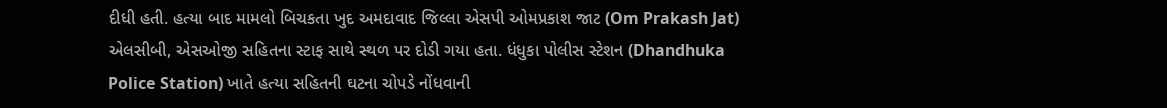દીધી હતી. હત્યા બાદ મામલો બિચકતા ખુદ અમદાવાદ જિલ્લા એસપી ઓમપ્રકાશ જાટ (Om Prakash Jat) એલસીબી, એસઓજી સહિતના સ્ટાફ સાથે સ્થળ પર દોડી ગયા હતા. ધંધુકા પોલીસ સ્ટેશન (Dhandhuka Police Station) ખાતે હત્યા સહિતની ઘટના ચોપડે નોંધવાની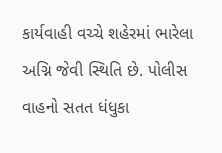કાર્યવાહી વચ્ચે શહેરમાં ભારેલા અગ્નિ જેવી સ્થિતિ છે. પોલીસ વાહનો સતત ધંધુકા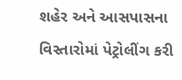શહેર અને આસપાસના વિસ્તારોમાં પેટ્રોલીંગ કરી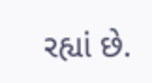રહ્યાં છે.